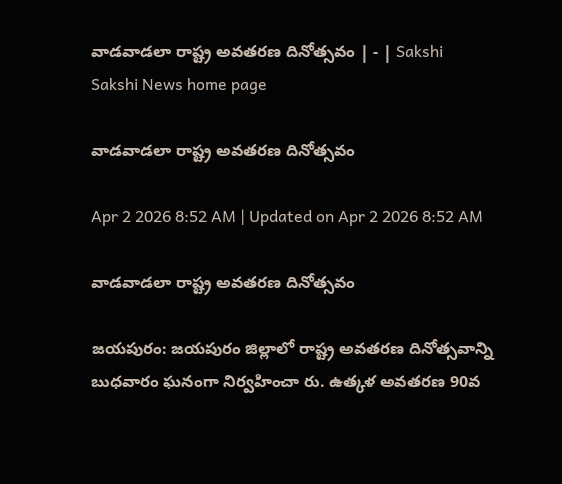వాడవాడలా రాష్ట్ర అవతరణ దినోత్సవం | - | Sakshi
Sakshi News home page

వాడవాడలా రాష్ట్ర అవతరణ దినోత్సవం

Apr 2 2026 8:52 AM | Updated on Apr 2 2026 8:52 AM

వాడవాడలా రాష్ట్ర అవతరణ దినోత్సవం

జయపురం: జయపురం జిల్లాలో రాష్ట్ర అవతరణ దినోత్సవాన్ని బుధవారం ఘనంగా నిర్వహించా రు. ఉత్కళ అవతరణ 90వ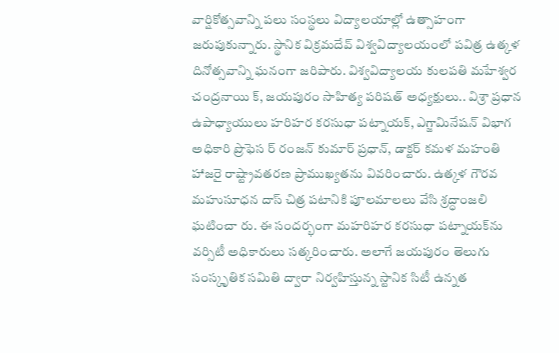వార్షికోత్సవాన్ని పలు సంస్థలు విద్యాలయాల్లో ఉత్సాహంగా జరుపుకున్నారు. స్థానిక విక్రమదేవ్‌ విశ్వవిద్యాలయంలో పవిత్ర ఉత్కళ దినోత్సవాన్ని ఘనంగా జరిపారు. విశ్వవిద్యాలయ కులపతి మహేశ్వర చంద్రనాయి క్‌, జయపురం సాహిత్య పరిషత్‌ అధ్యక్షులు.. విశ్రా ప్రధాన ఉపాధ్యాయులు హరిహర కరసుధా పట్నాయక్‌, ఎగ్జామినేషన్‌ విభాగ అధికారి ప్రొఫెస ర్‌ రంజన్‌ కుమార్‌ ప్రధాన్‌, డాక్టర్‌ కమళ మహంతి హాజరై రాష్ట్రావతరణ ప్రాముఖ్యతను వివరించారు. ఉత్కళ గౌరవ మహుసూధన దాస్‌ చిత్ర పటానికి పూలమాలలు వేసి శ్రద్ధాంజలి ఘటించా రు. ఈ సందర్భంగా మహరిహర కరసుధా పట్నాయక్‌ను వర్సిటీ అధికారులు సత్కరించారు. అలాగే జయపురం తెలుగు సంస్కృతిక సమితి ద్వారా నిర్వహిస్తున్న స్టానిక సిటీ ఉన్నత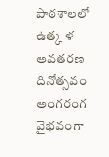పాఠశాలలో ఉత్క ళ అవతరణ దినోత్సవం అంగరంగ వైభవంగా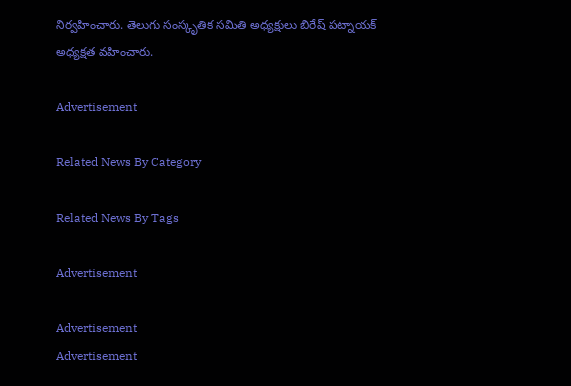నిర్వహించారు. తెలుగు సంస్కృతిక సమితి అధ్యక్షులు బిరేష్‌ పట్నాయక్‌ అధ్యక్షత వహించారు.

Advertisement

Related News By Category

Related News By Tags

Advertisement

Advertisement
Advertisement